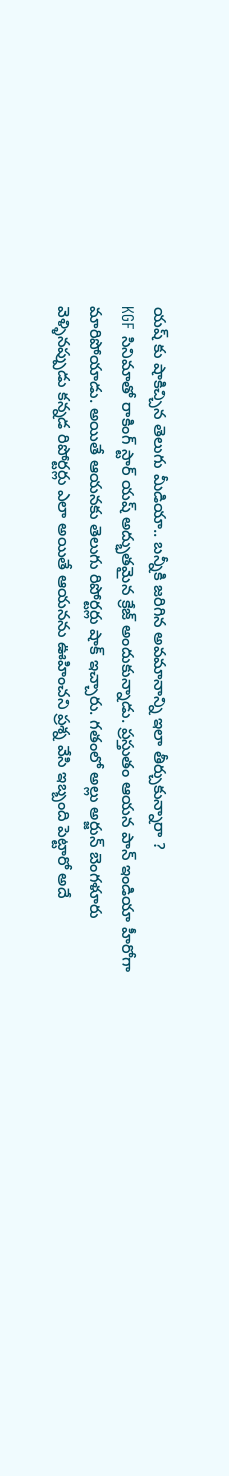యష్ కు షాకిచ్చిన తెలుగు మీడియా.. బన్నీకి జరిగిన అవమానాన్ని ఇలా తీర్చుకున్నారా ?
KGF సినిమాతో రాకింగ్ స్టార్ యష్ అద్భుతమైన క్రేజ్ అందుకున్నాడు. ప్రస్తుతం ఆయన పాన్ ఇండియా హీరోగా మారిపోయాడు. అయితే ఆయనకు తెలుగు రిపోర్టర్లు షాక్ ఇచ్చారు. గతంలో అల్లు అర్జున్ బెంగళూరు వెళ్ళినప్పుడు కన్నడ రిపోర్టర్లు ఎలా అయితే ఆయనను ఊహించని ప్రశ్న వేసి ఇబ్బంది పెట్టారో అదే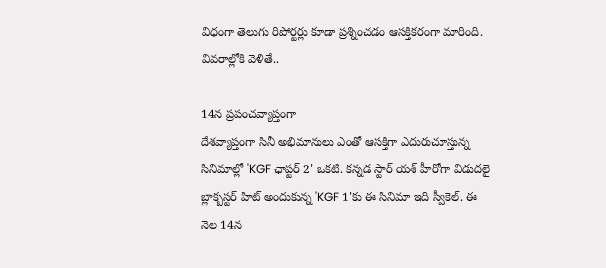విధంగా తెలుగు రిపోర్టర్లు కూడా ప్రశ్నించడం ఆసక్తికరంగా మారింది. వివరాల్లోకి వెళితే..

14న ప్రపంచవ్యాప్తంగా
దేశవ్యాప్తంగా సినీ అభిమానులు ఎంతో ఆసక్తిగా ఎదురుచూస్తున్న సినిమాల్లో 'KGF ఛాప్టర్ 2' ఒకటి. కన్నడ స్టార్ యశ్ హీరోగా విడుదలై బ్లాక్బస్టర్ హిట్ అందుకున్న 'KGF 1'కు ఈ సినిమా ఇది స్వీకెల్. ఈ నెల 14న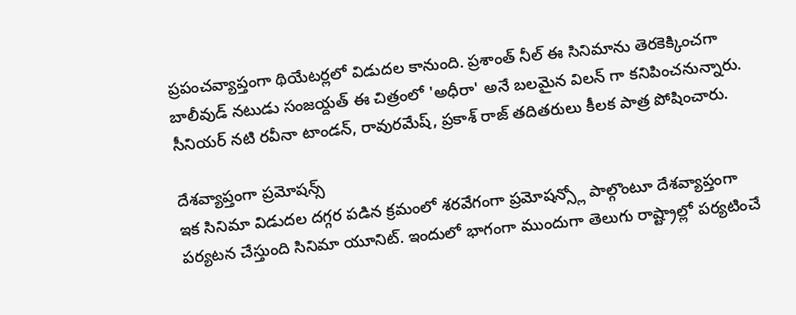ప్రపంచవ్యాప్తంగా థియేటర్లలో విడుదల కానుంది. ప్రశాంత్ నీల్ ఈ సినిమాను తెరకెక్కించగా బాలీవుడ్ నటుడు సంజయ్దత్ ఈ చిత్రంలో 'అధీరా' అనే బలమైన విలన్ గా కనిపించనున్నారు. సీనియర్ నటి రవీనా టాండన్, రావురమేష్, ప్రకాశ్ రాజ్ తదితరులు కీలక పాత్ర పోషించారు.

దేశవ్యాప్తంగా ప్రమోషన్స్
ఇక సినిమా విడుదల దగ్గర పడిన క్రమంలో శరవేగంగా ప్రమోషన్స్లో పాల్గొంటూ దేశవ్యాప్తంగా పర్యటన చేస్తుంది సినిమా యూనిట్. ఇందులో భాగంగా ముందుగా తెలుగు రాష్ట్రాల్లో పర్యటించే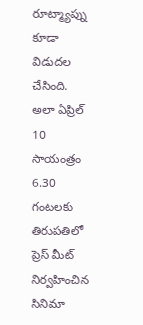రూట్మ్యాప్ను కూడా విడుదల చేసింది. అలా ఏప్రిల్ 10 సాయంత్రం 6.30 గంటలకు తిరుపతిలో ప్రెస్ మీట్ నిర్వహించిన సినిమా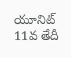యూనిట్ 11వ తేదీ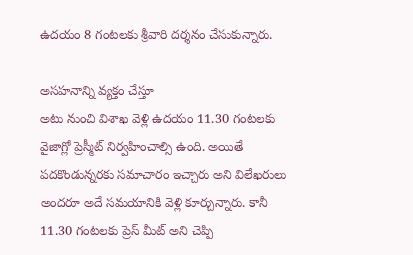ఉదయం 8 గంటలకు శ్రీవారి దర్శనం చేసుకున్నారు.

అసహనాన్ని వ్యక్తం చేస్తూ
అటు నుంచి విశాఖ వెళ్లి ఉదయం 11.30 గంటలకు వైజాగ్లో ప్రెస్మీట్ నిర్వహించాల్సి ఉంది. అయితే పదకొండున్నరకు సమాచారం ఇచ్చారు అని విలేఖరులు అందరూ అదే సమయానికి వెళ్లి కూర్చున్నారు. కానీ 11.30 గంటలకు ప్రెస్ మీట్ అని చెప్పి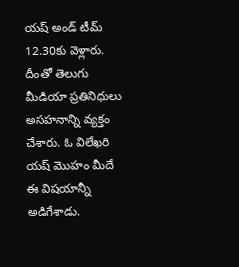యష్ అండ్ టీమ్ 12.30కు వెళ్లారు. దీంతో తెలుగు మీడియా ప్రతినిధులు అసహనాన్ని వ్యక్తం చేశారు. ఓ విలేఖరి యష్ మొహం మీదే ఈ విషయాన్నీ అడిగేశాడు.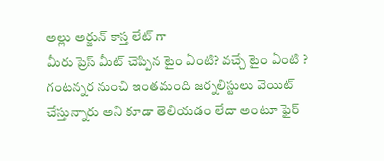అల్లు అర్జున్ కాస్త లేట్ గా
మీరు ప్రెస్ మీట్ చెప్పిన టైం ఏంటి? వచ్చే టైం ఏంటి ? గంటన్నర నుంచి ఇంతమంది జర్నలిస్టులు వెయిట్ చేస్తున్నారు అని కూడా తెలియడం లేదా అంటూ ఫైర్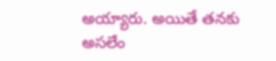అయ్యారు. అయితే తనకు అసలేం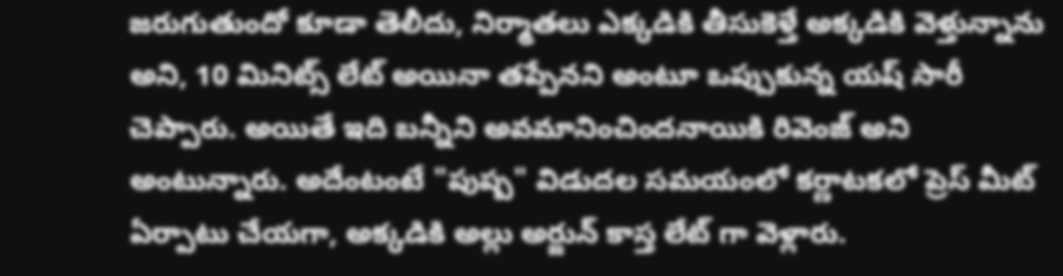జరుగుతుందో కూడా తెలీదు, నిర్మాతలు ఎక్కడికి తీసుకెళ్తే అక్కడికి వెళ్తున్నాను అని, 10 మినిట్స్ లేట్ అయినా తప్పేనని అంటూ ఒప్పుకున్న యష్ సారీ చెప్పారు. అయితే ఇది బన్నీని అవమానించిందనాయికి రివెంజ్ అని అంటున్నారు. అదేంటంటే "పుష్ప" విడుదల సమయంలో కర్ణాటకలో ప్రెస్ మీట్ ఏర్పాటు చేయగా, అక్కడికి అల్లు అర్జున్ కాస్త లేట్ గా వెళ్లారు.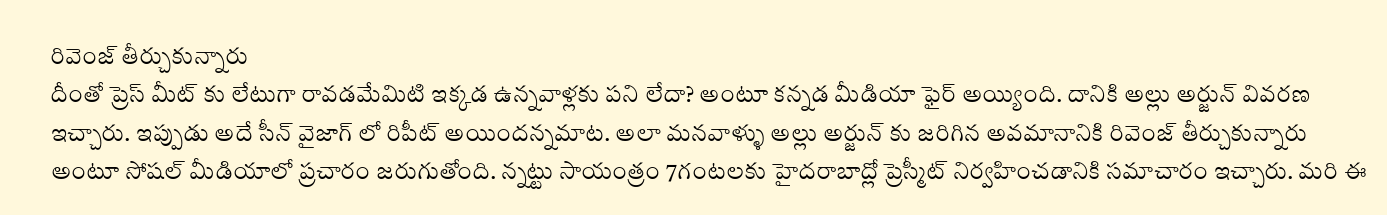రివెంజ్ తీర్చుకున్నారు
దీంతో ప్రెస్ మీట్ కు లేటుగా రావడమేమిటి ఇక్కడ ఉన్నవాళ్లకు పని లేదా? అంటూ కన్నడ మీడియా ఫైర్ అయ్యింది. దానికి అల్లు అర్జున్ వివరణ ఇచ్చారు. ఇప్పుడు అదే సీన్ వైజాగ్ లో రిపీట్ అయిందన్నమాట. అలా మనవాళ్ళు అల్లు అర్జున్ కు జరిగిన అవమానానికి రివెంజ్ తీర్చుకున్నారు అంటూ సోషల్ మీడియాలో ప్రచారం జరుగుతోంది. న్నట్టు సాయంత్రం 7గంటలకు హైదరాబాద్లో ప్రెస్మీట్ నిర్వహించడానికి సమాచారం ఇచ్చారు. మరి ఈ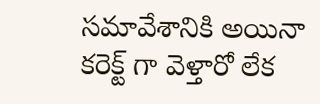సమావేశానికి అయినా కరెక్ట్ గా వెళ్తారో లేక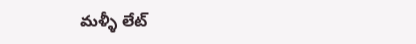మళ్ళీ లేట్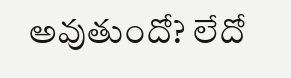అవుతుందో? లేదో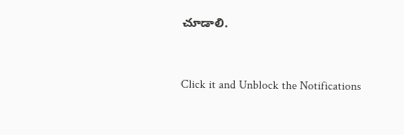చూడాలి.


Click it and Unblock the Notifications